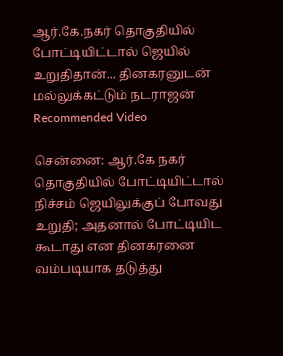ஆர்.கே.நகர் தொகுதியில் போட்டியிட்டால் ஜெயில் உறுதிதான்... தினகரனுடன் மல்லுக்கட்டும் நடராஜன்
Recommended Video

சென்னை: ஆர்.கே நகர் தொகுதியில் போட்டியிட்டால் நிச்சம் ஜெயிலுக்குப் போவது உறுதி; அதனால் போட்டியிட கூடாது என தினகரனை வம்படியாக தடுத்து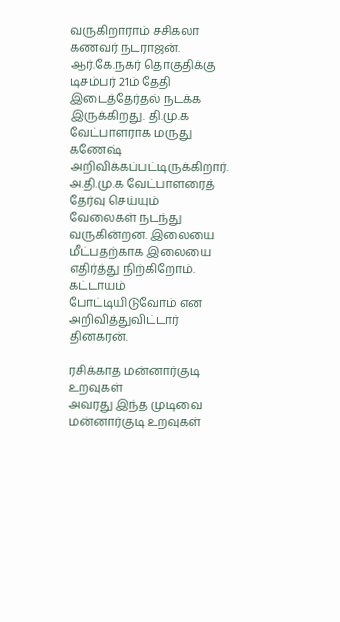வருகிறாராம் சசிகலா கணவர் நடராஜன்.
ஆர்.கே.நகர் தொகுதிக்கு டிசம்பர் 21ம் தேதி இடைத்தேர்தல் நடக்க இருக்கிறது. தி.மு.க வேட்பாளராக மருது கணேஷ் அறிவிக்கப்பட்டிருக்கிறார்.
அ.தி.மு.க வேட்பாளரைத் தேர்வு செய்யும் வேலைகள் நடந்து வருகின்றன. இலையை மீட்பதற்காக இலையை எதிர்த்து நிற்கிறோம். கட்டாயம் போட்டியிடுவோம் என அறிவித்துவிட்டார் தினகரன்.

ரசிக்காத மன்னார்குடி உறவுகள்
அவரது இந்த முடிவை மன்னார்குடி உறவுகள்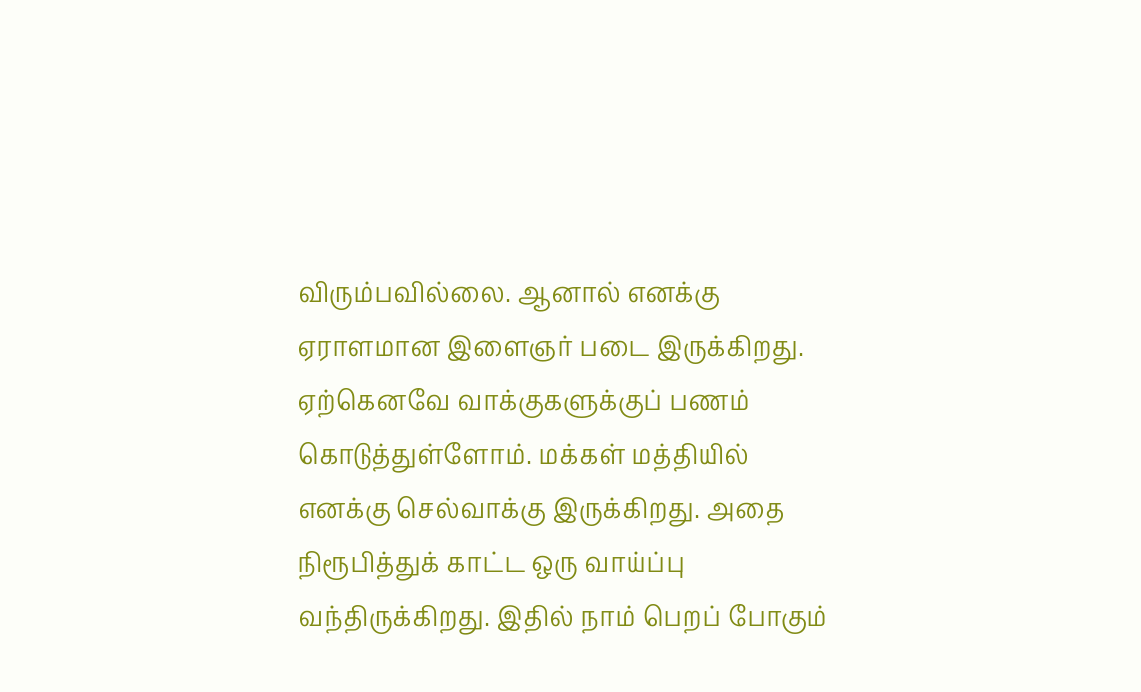விரும்பவில்லை. ஆனால் எனக்கு ஏராளமான இளைஞர் படை இருக்கிறது. ஏற்கெனவே வாக்குகளுக்குப் பணம் கொடுத்துள்ளோம். மக்கள் மத்தியில் எனக்கு செல்வாக்கு இருக்கிறது. அதை நிரூபித்துக் காட்ட ஒரு வாய்ப்பு வந்திருக்கிறது. இதில் நாம் பெறப் போகும்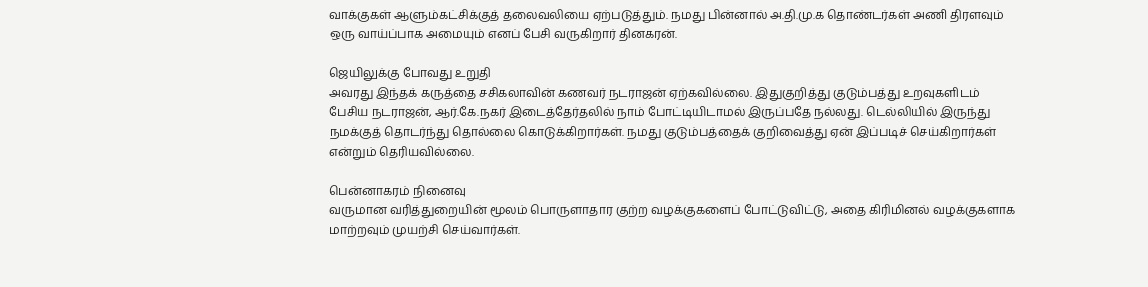வாக்குகள் ஆளும்கட்சிக்குத் தலைவலியை ஏற்படுத்தும். நமது பின்னால் அ.தி.மு.க தொண்டர்கள் அணி திரளவும் ஒரு வாய்ப்பாக அமையும் எனப் பேசி வருகிறார் தினகரன்.

ஜெயிலுக்கு போவது உறுதி
அவரது இந்தக் கருத்தை சசிகலாவின் கணவர் நடராஜன் ஏற்கவில்லை. இதுகுறித்து குடும்பத்து உறவுகளிடம் பேசிய நடராஜன், ஆர்.கே.நகர் இடைத்தேர்தலில் நாம் போட்டியிடாமல் இருப்பதே நல்லது. டெல்லியில் இருந்து நமக்குத் தொடர்ந்து தொல்லை கொடுக்கிறார்கள். நமது குடும்பத்தைக் குறிவைத்து ஏன் இப்படிச் செய்கிறார்கள் என்றும் தெரியவில்லை.

பென்னாகரம் நினைவு
வருமான வரித்துறையின் மூலம் பொருளாதார குற்ற வழக்குகளைப் போட்டுவிட்டு, அதை கிரிமினல் வழக்குகளாக மாற்றவும் முயற்சி செய்வார்கள்.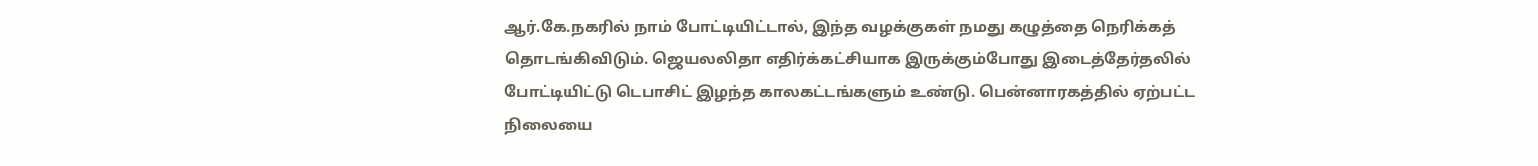ஆர்.கே.நகரில் நாம் போட்டியிட்டால், இந்த வழக்குகள் நமது கழுத்தை நெரிக்கத் தொடங்கிவிடும். ஜெயலலிதா எதிர்க்கட்சியாக இருக்கும்போது இடைத்தேர்தலில் போட்டியிட்டு டெபாசிட் இழந்த காலகட்டங்களும் உண்டு. பென்னாரகத்தில் ஏற்பட்ட நிலையை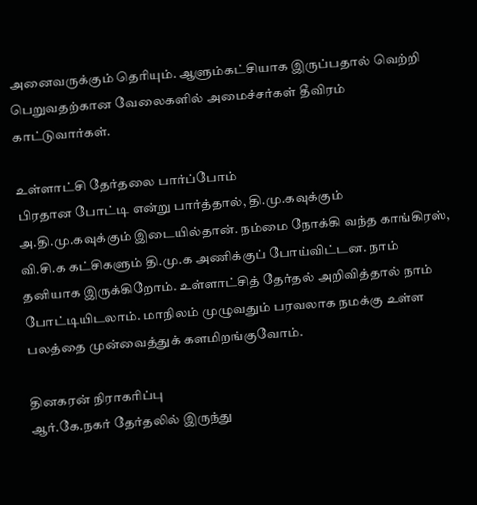அனைவருக்கும் தெரியும். ஆளும்கட்சியாக இருப்பதால் வெற்றி பெறுவதற்கான வேலைகளில் அமைச்சர்கள் தீவிரம் காட்டுவார்கள்.

உள்ளாட்சி தேர்தலை பார்ப்போம்
பிரதான போட்டி என்று பார்த்தால், தி.மு.கவுக்கும் அ.தி.மு.கவுக்கும் இடையில்தான். நம்மை நோக்கி வந்த காங்கிரஸ், வி.சி.க கட்சிகளும் தி.மு.க அணிக்குப் போய்விட்டன. நாம் தனியாக இருக்கிறோம். உள்ளாட்சித் தேர்தல் அறிவித்தால் நாம் போட்டியிடலாம். மாநிலம் முழுவதும் பரவலாக நமக்கு உள்ள பலத்தை முன்வைத்துக் களமிறங்குவோம்.

தினகரன் நிராகரிப்பு
ஆர்.கே.நகர் தேர்தலில் இருந்து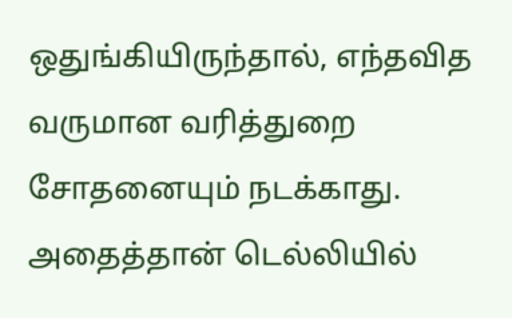ஒதுங்கியிருந்தால், எந்தவித வருமான வரித்துறை சோதனையும் நடக்காது. அதைத்தான் டெல்லியில்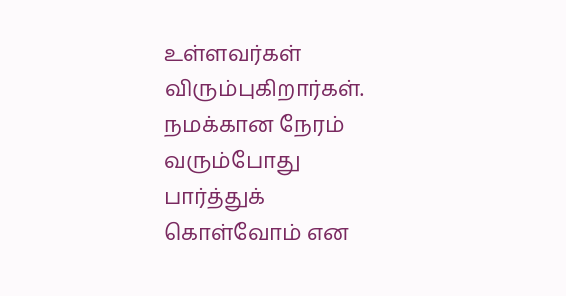உள்ளவர்கள் விரும்புகிறார்கள். நமக்கான நேரம் வரும்போது பார்த்துக் கொள்வோம் என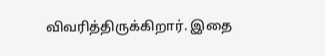விவரித்திருக்கிறார். இதை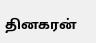தினகரன்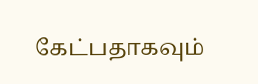கேட்பதாகவும்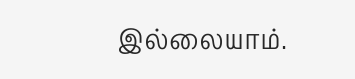இல்லையாம்.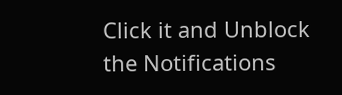Click it and Unblock the Notifications